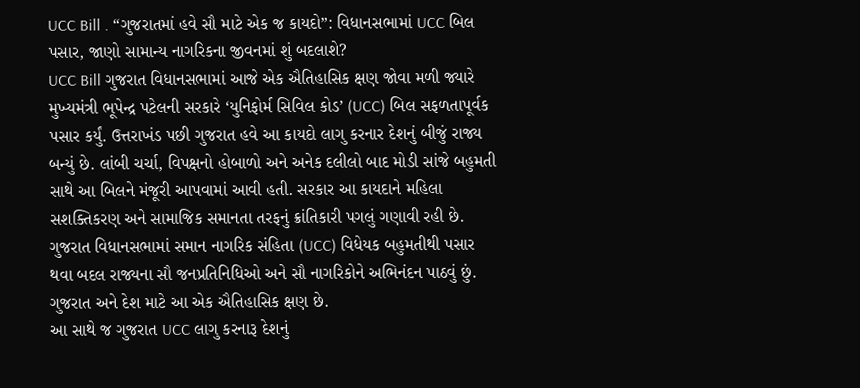UCC Bill . “ગુજરાતમાં હવે સૌ માટે એક જ કાયદો”: વિધાનસભામાં UCC બિલ પસાર, જાણો સામાન્ય નાગરિકના જીવનમાં શું બદલાશે?
UCC Bill ગુજરાત વિધાનસભામાં આજે એક ઐતિહાસિક ક્ષણ જોવા મળી જ્યારે મુખ્યમંત્રી ભૂપેન્દ્ર પટેલની સરકારે ‘યુનિફોર્મ સિવિલ કોડ’ (UCC) બિલ સફળતાપૂર્વક પસાર કર્યું. ઉત્તરાખંડ પછી ગુજરાત હવે આ કાયદો લાગુ કરનાર દેશનું બીજું રાજ્ય બન્યું છે. લાંબી ચર્ચા, વિપક્ષનો હોબાળો અને અનેક દલીલો બાદ મોડી સાંજે બહુમતી સાથે આ બિલને મંજૂરી આપવામાં આવી હતી. સરકાર આ કાયદાને મહિલા સશક્તિકરણ અને સામાજિક સમાનતા તરફનું ક્રાંતિકારી પગલું ગણાવી રહી છે.
ગુજરાત વિધાનસભામાં સમાન નાગરિક સંહિતા (UCC) વિધેયક બહુમતીથી પસાર થવા બદલ રાજ્યના સૌ જનપ્રતિનિધિઓ અને સૌ નાગરિકોને અભિનંદન પાઠવું છું. ગુજરાત અને દેશ માટે આ એક ઐતિહાસિક ક્ષણ છે.
આ સાથે જ ગુજરાત UCC લાગુ કરનારૂ દેશનું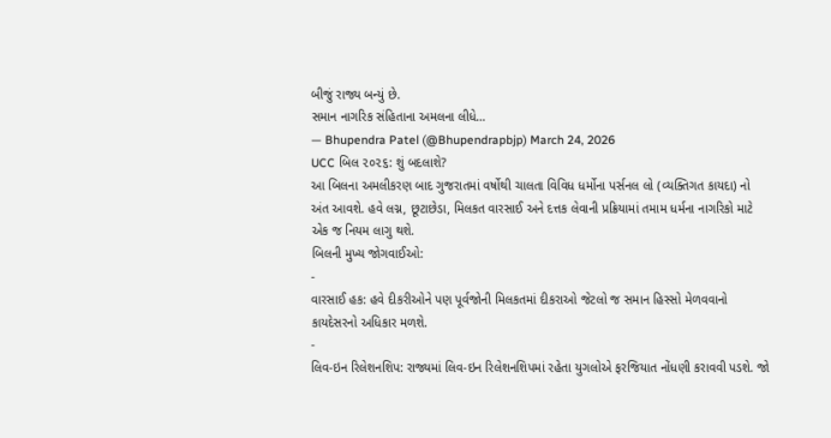બીજું રાજ્ય બન્યું છે.
સમાન નાગરિક સંહિતાના અમલના લીધે…
— Bhupendra Patel (@Bhupendrapbjp) March 24, 2026
UCC બિલ ૨૦૨૬: શું બદલાશે?
આ બિલના અમલીકરણ બાદ ગુજરાતમાં વર્ષોથી ચાલતા વિવિધ ધર્મોના પર્સનલ લો (વ્યક્તિગત કાયદા) નો અંત આવશે. હવે લગ્ન, છૂટાછેડા, મિલકત વારસાઈ અને દત્તક લેવાની પ્રક્રિયામાં તમામ ધર્મના નાગરિકો માટે એક જ નિયમ લાગુ થશે.
બિલની મુખ્ય જોગવાઈઓ:
-
વારસાઈ હક: હવે દીકરીઓને પણ પૂર્વજોની મિલકતમાં દીકરાઓ જેટલો જ સમાન હિસ્સો મેળવવાનો કાયદેસરનો અધિકાર મળશે.
-
લિવ-ઇન રિલેશનશિપ: રાજ્યમાં લિવ-ઇન રિલેશનશિપમાં રહેતા યુગલોએ ફરજિયાત નોંધણી કરાવવી પડશે. જો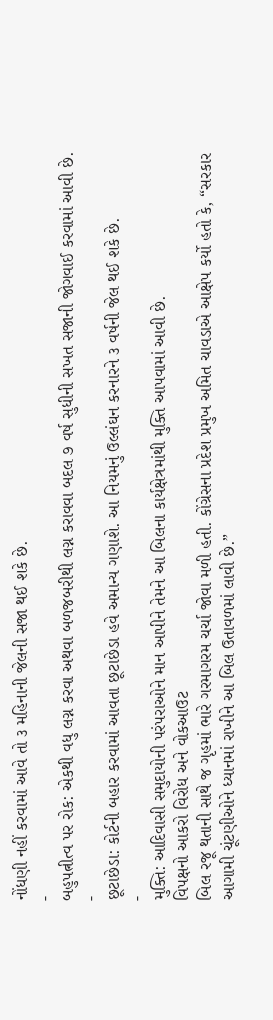નોંધણી નહીં કરવામાં આવે તો ૩ મહિનાની જેલની સજા થઈ શકે છે.
-
બહુપત્નીત્વ પર રોક: એકથી વધુ લગ્ન કરવા અથવા બળજબરીથી લગ્ન કરાવવા બદલ ૭ વર્ષ સુધીની સખત સજાની જોગવાઈ કરવામાં આવી છે.
-
છૂટાછેડા: કોર્ટની બહાર કરવામાં આવતા છૂટાછેડા હવે અમાન્ય ગણાશે. આ નિયમનું ઉલ્લંઘન કરનારને ૩ વર્ષની જેલ થઈ શકે છે.
-
મુક્તિ: આદિવાસી સમુદાયોની પરંપરાઓને માન આપીને તેમને આ બિલના કાર્યક્ષેત્રમાંથી મુક્તિ આપવામાં આવી છે.
વિપક્ષનો આકરો વિરોધ અને વોકઆઉટ
બિલ રજૂ થતાની સાથે જ ગૃહમાં ભારે ગરમાગરમ ચર્ચા જોવા મળી હતી. કોંગ્રેસના પ્રદેશ પ્રમુખ અમિત ચાવડાએ આક્ષેપ કર્યો હતો કે, “સરકાર આગામી ચૂંટણીઓને ધ્યાનમાં રાખીને આ બિલ ઉતાવળમાં લાવી છે.”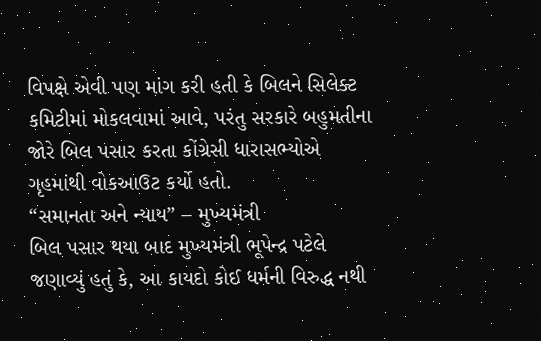વિપક્ષે એવી પણ માંગ કરી હતી કે બિલને સિલેક્ટ કમિટીમાં મોકલવામાં આવે, પરંતુ સરકારે બહુમતીના જોરે બિલ પસાર કરતા કોંગ્રેસી ધારાસભ્યોએ ગૃહમાંથી વોકઆઉટ કર્યો હતો.
“સમાનતા અને ન્યાય” – મુખ્યમંત્રી
બિલ પસાર થયા બાદ મુખ્યમંત્રી ભૂપેન્દ્ર પટેલે જણાવ્યું હતું કે, આ કાયદો કોઈ ધર્મની વિરુદ્ધ નથી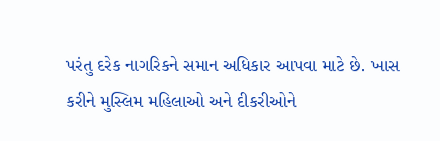પરંતુ દરેક નાગરિકને સમાન અધિકાર આપવા માટે છે. ખાસ કરીને મુસ્લિમ મહિલાઓ અને દીકરીઓને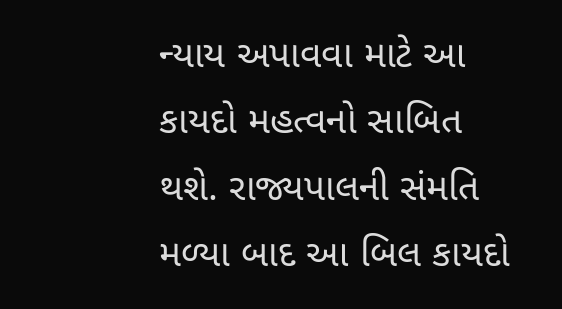ન્યાય અપાવવા માટે આ કાયદો મહત્વનો સાબિત થશે. રાજ્યપાલની સંમતિ મળ્યા બાદ આ બિલ કાયદો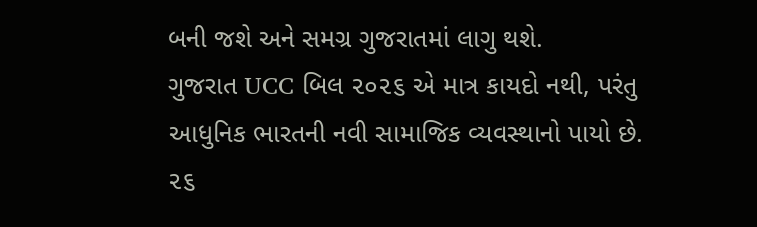બની જશે અને સમગ્ર ગુજરાતમાં લાગુ થશે.
ગુજરાત UCC બિલ ૨૦૨૬ એ માત્ર કાયદો નથી, પરંતુ આધુનિક ભારતની નવી સામાજિક વ્યવસ્થાનો પાયો છે. ૨૬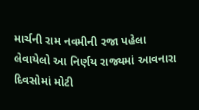માર્ચની રામ નવમીની રજા પહેલા લેવાયેલો આ નિર્ણય રાજ્યમાં આવનારા દિવસોમાં મોટી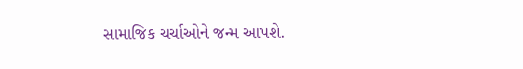સામાજિક ચર્ચાઓને જન્મ આપશે.